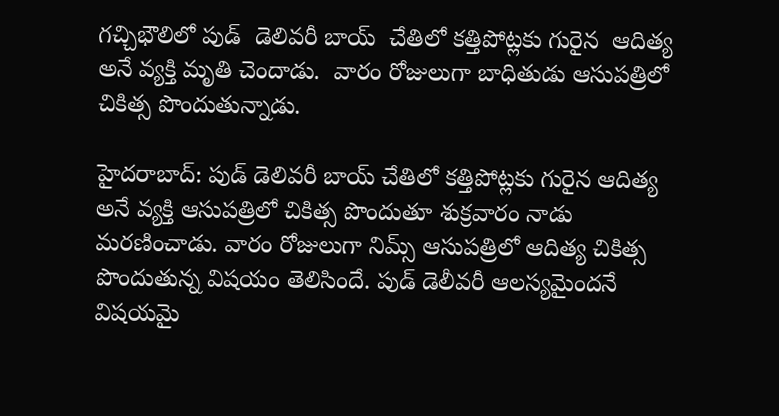గచ్చిభౌలిలో పుడ్  డెలివరీ బాయ్  చేతిలో కత్తిపోట్లకు గురైన  ఆదిత్య  అనే వ్యక్తి మృతి చెందాడు.  వారం రోజులుగా బాధితుడు ఆసుపత్రిలో చికిత్స పొందుతున్నాడు.

హైదరాబాద్: పుడ్ డెలివరీ బాయ్ చేతిలో కత్తిపోట్లకు గురైన ఆదిత్య అనే వ్యక్తి ఆసుపత్రిలో చికిత్స పొందుతూ శుక్రవారం నాడు మరణించాడు. వారం రోజులుగా నిమ్స్ ఆసుపత్రిలో ఆదిత్య చికిత్స పొందుతున్న విషయం తెలిసిందే. పుడ్ డెలీవరీ ఆలస్యమైందనే విషయమై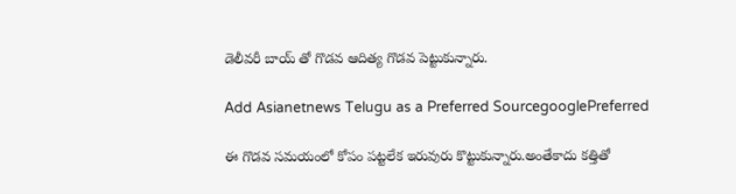డెలీవరీ బాయ్ తో గొడవ ఆదిత్య గొడవ పెట్టుకున్నారు.

Add Asianetnews Telugu as a Preferred SourcegooglePreferred

ఈ గొడవ సమయంలో కోపం పట్టలేక ఇరువురు కొట్టుకున్నారు.అంతేకాదు కత్తితో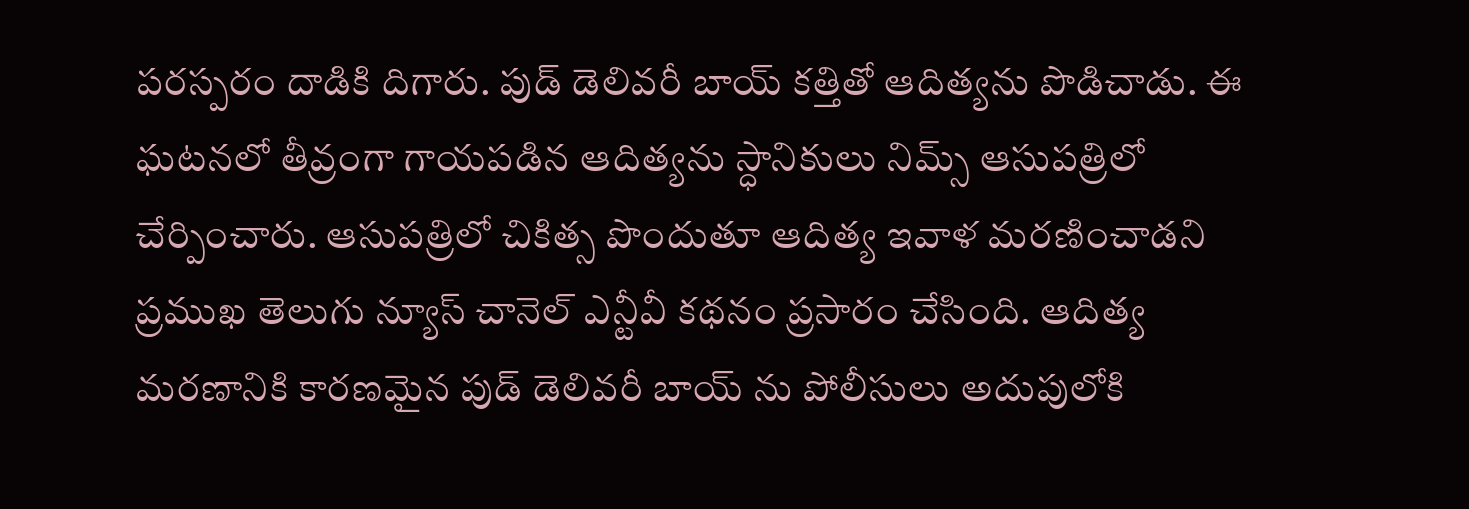పరస్పరం దాడికి దిగారు. పుడ్ డెలివరీ బాయ్ కత్తితో ఆదిత్యను పొడిచాడు. ఈ ఘటనలో తీవ్రంగా గాయపడిన ఆదిత్యను స్ధానికులు నిమ్స్ ఆసుపత్రిలో చేర్పించారు. ఆసుపత్రిలో చికిత్స పొందుతూ ఆదిత్య ఇవాళ మరణించాడని ప్రముఖ తెలుగు న్యూస్ చానెల్ ఎన్టీవీ కథనం ప్రసారం చేసింది. ఆదిత్య మరణానికి కారణమైన పుడ్ డెలివరీ బాయ్ ను పోలీసులు అదుపులోకి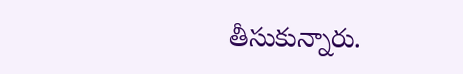తీసుకున్నారు.